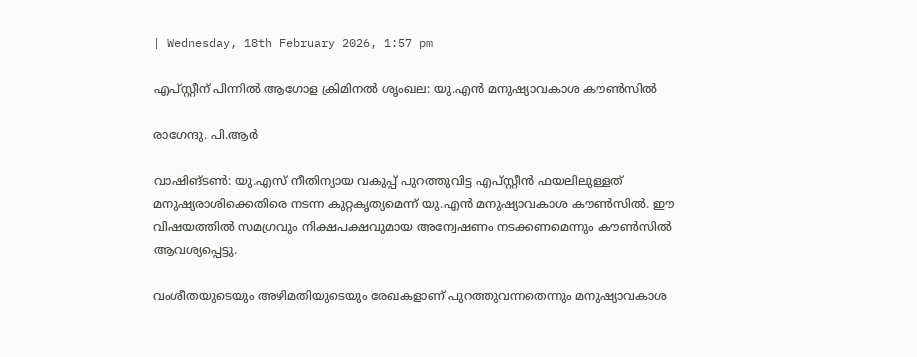| Wednesday, 18th February 2026, 1:57 pm

എപ്സ്റ്റീന് പിന്നില്‍ ആഗോള ക്രിമിനല്‍ ശൃംഖല: യു.എന്‍ മനുഷ്യാവകാശ കൗണ്‍സില്‍

രാഗേന്ദു. പി.ആര്‍

വാഷിങ്ടണ്‍: യു.എസ് നീതിന്യായ വകുപ്പ് പുറത്തുവിട്ട എപ്സ്റ്റീന്‍ ഫയലിലുള്ളത് മനുഷ്യരാശിക്കെതിരെ നടന്ന കുറ്റകൃത്യമെന്ന് യു.എന്‍ മനുഷ്യാവകാശ കൗണ്‍സില്‍. ഈ വിഷയത്തില്‍ സമഗ്രവും നിക്ഷപക്ഷവുമായ അന്വേഷണം നടക്കണമെന്നും കൗണ്‍സില്‍ ആവശ്യപ്പെട്ടു.

വംശീതയുടെയും അഴിമതിയുടെയും രേഖകളാണ് പുറത്തുവന്നതെന്നും മനുഷ്യാവകാശ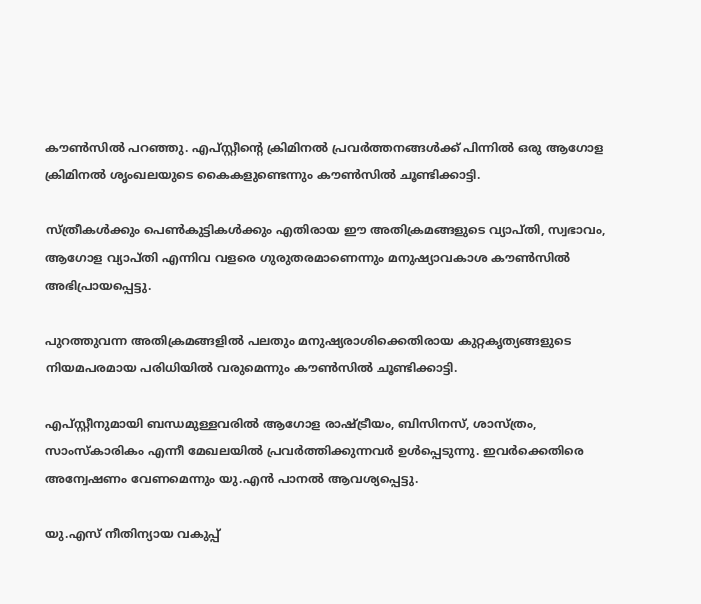കൗണ്‍സില്‍ പറഞ്ഞു. എപ്സ്റ്റീന്റെ ക്രിമിനല്‍ പ്രവര്‍ത്തനങ്ങള്‍ക്ക് പിന്നില്‍ ഒരു ആഗോള ക്രിമിനല്‍ ശൃംഖലയുടെ കൈകളുണ്ടെന്നും കൗണ്‍സില്‍ ചൂണ്ടിക്കാട്ടി.

സ്ത്രീകള്‍ക്കും പെണ്‍കുട്ടികള്‍ക്കും എതിരായ ഈ അതിക്രമങ്ങളുടെ വ്യാപ്തി, സ്വഭാവം, ആഗോള വ്യാപ്തി എന്നിവ വളരെ ഗുരുതരമാണെന്നും മനുഷ്യാവകാശ കൗണ്‍സില്‍ അഭിപ്രായപ്പെട്ടു.

പുറത്തുവന്ന അതിക്രമങ്ങളില്‍ പലതും മനുഷ്യരാശിക്കെതിരായ കുറ്റകൃത്യങ്ങളുടെ നിയമപരമായ പരിധിയില്‍ വരുമെന്നും കൗണ്‍സില്‍ ചൂണ്ടിക്കാട്ടി.

എപ്സ്റ്റീനുമായി ബന്ധമുള്ളവരില്‍ ആഗോള രാഷ്ട്രീയം, ബിസിനസ്, ശാസ്ത്രം, സാംസ്കാരികം എന്നീ മേഖലയില്‍ പ്രവര്‍ത്തിക്കുന്നവര്‍ ഉള്‍പ്പെടുന്നു. ഇവര്‍ക്കെതിരെ അന്വേഷണം വേണമെന്നും യു.എന്‍ പാനല്‍ ആവശ്യപ്പെട്ടു.

യു.എസ് നീതിന്യായ വകുപ്പ്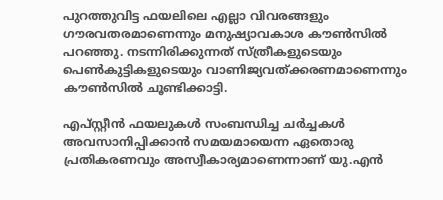പുറത്തുവിട്ട ഫയലിലെ എല്ലാ വിവരങ്ങളും ഗൗരവതരമാണെന്നും മനുഷ്യാവകാശ കൗണ്‍സില്‍ പറഞ്ഞു. നടന്നിരിക്കുന്നത് സ്ത്രീകളുടെയും പെണ്‍കുട്ടികളുടെയും വാണിജ്യവത്ക്കരണമാണെന്നും കൗണ്‍സില്‍ ചൂണ്ടിക്കാട്ടി.

എപ്സ്റ്റീന്‍ ഫയലുകള്‍ സംബന്ധിച്ച ചര്‍ച്ചകള്‍ അവസാനിപ്പിക്കാന്‍ സമയമായെന്ന ഏതൊരു പ്രതികരണവും അസ്വീകാര്യമാണെന്നാണ് യു.എന്‍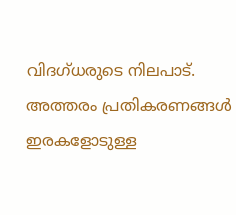വിദഗ്ധരുടെ നിലപാട്. അത്തരം പ്രതികരണങ്ങള്‍ ഇരകളോടുള്ള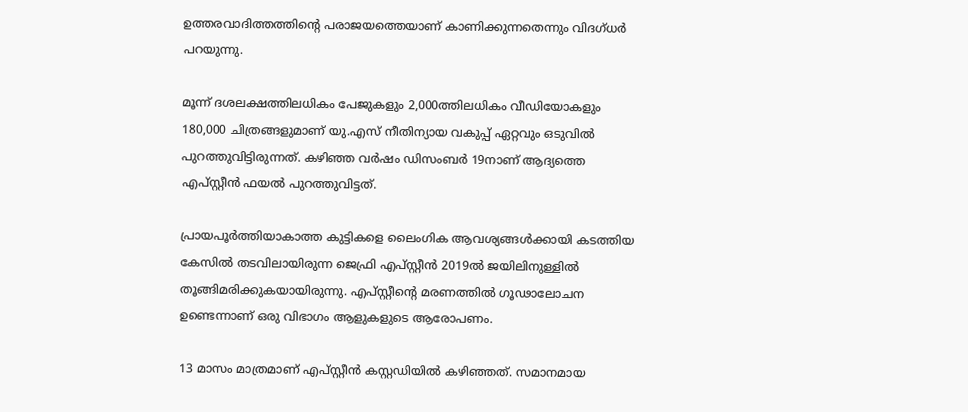ഉത്തരവാദിത്തത്തിന്റെ പരാജയത്തെയാണ് കാണിക്കുന്നതെന്നും വിദഗ്ധര്‍ പറയുന്നു.

മൂന്ന് ദശലക്ഷത്തിലധികം പേജുകളും 2,000ത്തിലധികം വീഡിയോകളും 180,000 ചിത്രങ്ങളുമാണ് യു.എസ് നീതിന്യായ വകുപ്പ് ഏറ്റവും ഒടുവില്‍ പുറത്തുവിട്ടിരുന്നത്. കഴിഞ്ഞ വര്‍ഷം ഡിസംബര്‍ 19നാണ് ആദ്യത്തെ എപ്സ്റ്റീന്‍ ഫയല്‍ പുറത്തുവിട്ടത്.

പ്രായപൂര്‍ത്തിയാകാത്ത കുട്ടികളെ ലൈംഗിക ആവശ്യങ്ങള്‍ക്കായി കടത്തിയ കേസില്‍ തടവിലായിരുന്ന ജെഫ്രി എപ്സ്റ്റീന്‍ 2019ല്‍ ജയിലിനുള്ളില്‍ തൂങ്ങിമരിക്കുകയായിരുന്നു. എപ്സ്റ്റീന്റെ മരണത്തില്‍ ഗൂഢാലോചന ഉണ്ടെന്നാണ് ഒരു വിഭാഗം ആളുകളുടെ ആരോപണം.

13 മാസം മാത്രമാണ് എപ്സ്റ്റീന്‍ കസ്റ്റഡിയില്‍ കഴിഞ്ഞത്. സമാനമായ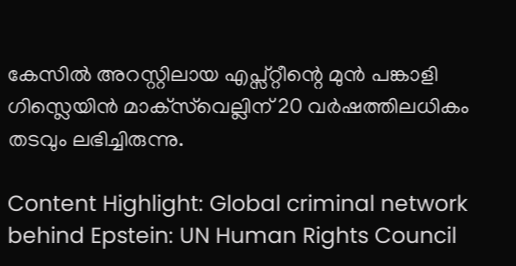കേസില്‍ അറസ്റ്റിലായ എപ്സ്റ്റീന്റെ മുന്‍ പങ്കാളി ഗിസ്ലെയിന്‍ മാക്‌സ്‌വെല്ലിന് 20 വര്‍ഷത്തിലധികം തടവും ലഭിച്ചിരുന്നു.

Content Highlight: Global criminal network behind Epstein: UN Human Rights Council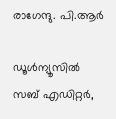രാഗേന്ദു. പി.ആര്‍

ഡൂള്‍ന്യൂസില്‍ സബ് എഡിറ്റര്‍,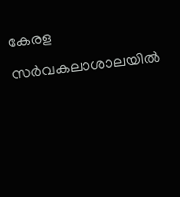കേരള സര്‍വകലാശാലയില്‍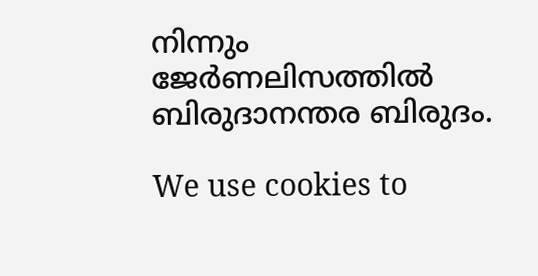നിന്നും ജേര്‍ണലിസത്തില്‍ ബിരുദാനന്തര ബിരുദം.

We use cookies to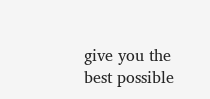give you the best possible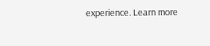experience. Learn more